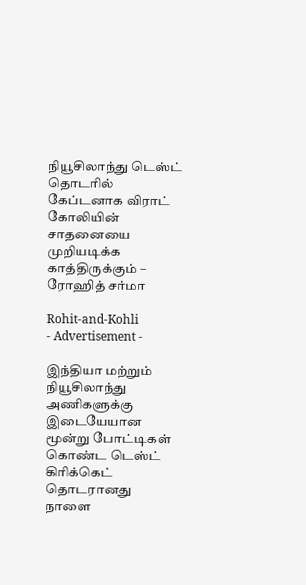நியூசிலாந்து டெஸ்ட் தொடரில் கேப்டனாக விராட் கோலியின் சாதனையை முறியடிக்க காத்திருக்கும் – ரோஹித் சர்மா

Rohit-and-Kohli
- Advertisement -

இந்தியா மற்றும் நியூசிலாந்து அணிகளுக்கு இடையேயான மூன்று போட்டிகள் கொண்ட டெஸ்ட் கிரிக்கெட் தொடரானது நாளை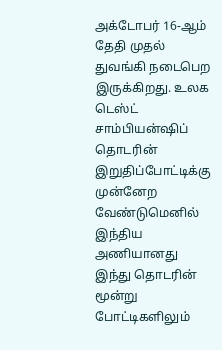அக்டோபர் 16-ஆம் தேதி முதல் துவங்கி நடைபெற இருக்கிறது. உலக டெஸ்ட் சாம்பியன்ஷிப் தொடரின் இறுதிப்போட்டிக்கு முன்னேற வேண்டுமெனில் இந்திய அணியானது இந்து தொடரின் மூன்று போட்டிகளிலும்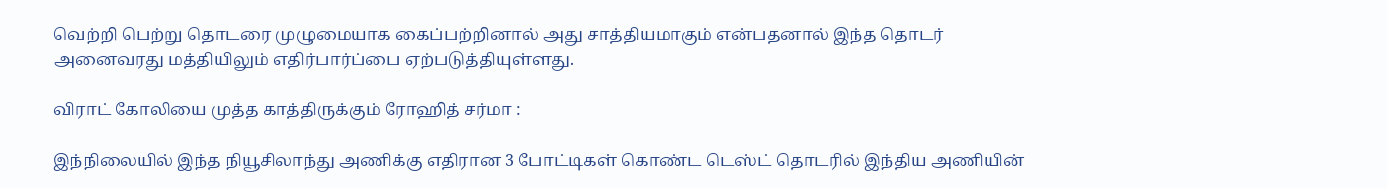வெற்றி பெற்று தொடரை முழுமையாக கைப்பற்றினால் அது சாத்தியமாகும் என்பதனால் இந்த தொடர் அனைவரது மத்தியிலும் எதிர்பார்ப்பை ஏற்படுத்தியுள்ளது.

விராட் கோலியை முத்த காத்திருக்கும் ரோஹித் சர்மா :

இந்நிலையில் இந்த நியூசிலாந்து அணிக்கு எதிரான 3 போட்டிகள் கொண்ட டெஸ்ட் தொடரில் இந்திய அணியின்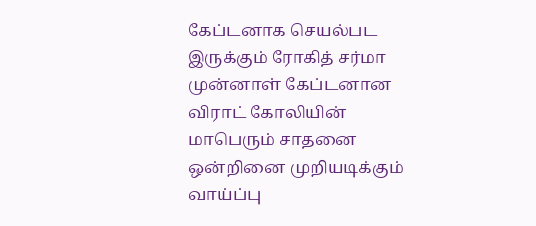கேப்டனாக செயல்பட இருக்கும் ரோகித் சர்மா முன்னாள் கேப்டனான விராட் கோலியின் மாபெரும் சாதனை ஒன்றினை முறியடிக்கும் வாய்ப்பு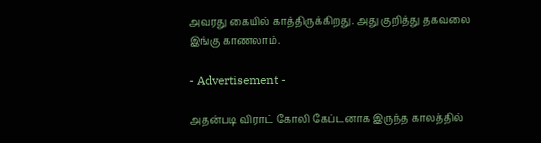அவரது கையில் காத்திருக்கிறது. அது குறித்து தகவலை இங்கு காணலாம்.

- Advertisement -

அதன்படி விராட் கோலி கேப்டனாக இருந்த காலத்தில்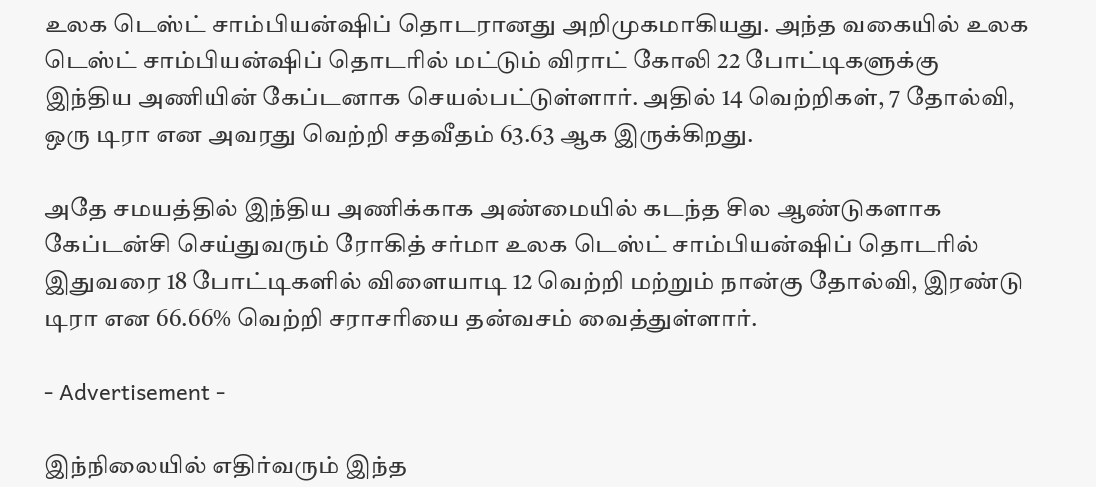உலக டெஸ்ட் சாம்பியன்ஷிப் தொடரானது அறிமுகமாகியது. அந்த வகையில் உலக டெஸ்ட் சாம்பியன்ஷிப் தொடரில் மட்டும் விராட் கோலி 22 போட்டிகளுக்கு இந்திய அணியின் கேப்டனாக செயல்பட்டுள்ளார். அதில் 14 வெற்றிகள், 7 தோல்வி, ஒரு டிரா என அவரது வெற்றி சதவீதம் 63.63 ஆக இருக்கிறது.

அதே சமயத்தில் இந்திய அணிக்காக அண்மையில் கடந்த சில ஆண்டுகளாக கேப்டன்சி செய்துவரும் ரோகித் சர்மா உலக டெஸ்ட் சாம்பியன்ஷிப் தொடரில் இதுவரை 18 போட்டிகளில் விளையாடி 12 வெற்றி மற்றும் நான்கு தோல்வி, இரண்டு டிரா என 66.66% வெற்றி சராசரியை தன்வசம் வைத்துள்ளார்.

- Advertisement -

இந்நிலையில் எதிர்வரும் இந்த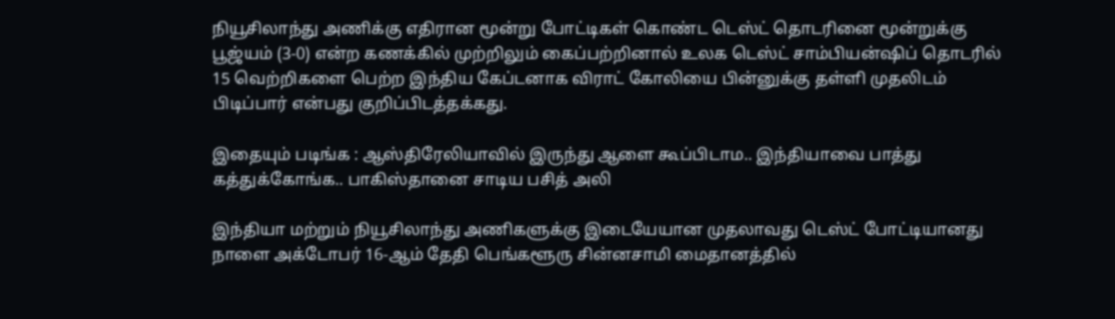நியூசிலாந்து அணிக்கு எதிரான மூன்று போட்டிகள் கொண்ட டெஸ்ட் தொடரினை மூன்றுக்கு பூஜ்யம் (3-0) என்ற கணக்கில் முற்றிலும் கைப்பற்றினால் உலக டெஸ்ட் சாம்பியன்ஷிப் தொடரில் 15 வெற்றிகளை பெற்ற இந்திய கேப்டனாக விராட் கோலியை பின்னுக்கு தள்ளி முதலிடம் பிடிப்பார் என்பது குறிப்பிடத்தக்கது.

இதையும் படிங்க : ஆஸ்திரேலியாவில் இருந்து ஆளை கூப்பிடாம.. இந்தியாவை பாத்து கத்துக்கோங்க.. பாகிஸ்தானை சாடிய பசித் அலி

இந்தியா மற்றும் நியூசிலாந்து அணிகளுக்கு இடையேயான முதலாவது டெஸ்ட் போட்டியானது நாளை அக்டோபர் 16-ஆம் தேதி பெங்களூரு சின்னசாமி மைதானத்தில்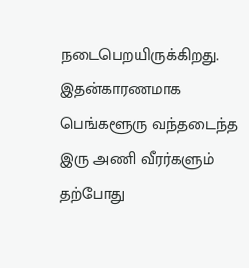நடைபெறயிருக்கிறது. இதன்காரணமாக பெங்களூரு வந்தடைந்த இரு அணி வீரர்களும் தற்போது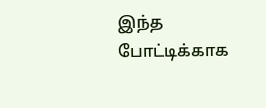இந்த போட்டிக்காக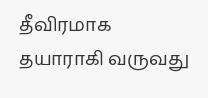தீவிரமாக தயாராகி வருவது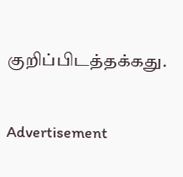குறிப்பிடத்தக்கது.

Advertisement